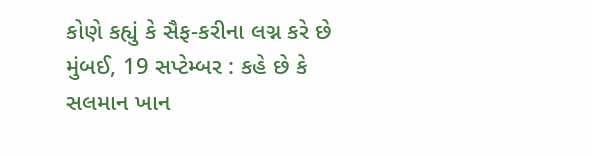કોણે કહ્યું કે સૈફ-કરીના લગ્ન કરે છે
મુંબઈ, 19 સપ્ટેમ્બર : કહે છે કે સલમાન ખાન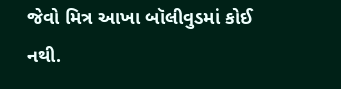જેવો મિત્ર આખા બૉલીવુડમાં કોઈ નથી.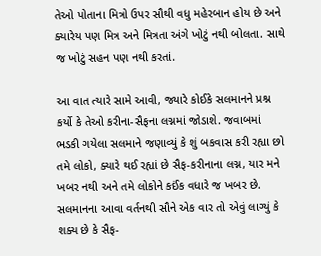તેઓ પોતાના મિત્રો ઉપર સૌથી વધુ મહેરબાન હોય છે અને ક્યારેય પણ મિત્ર અને મિત્રતા અંગે ખોટું નથી બોલતા. સાથે જ ખોટું સહન પણ નથી કરતાં.

આ વાત ત્યારે સામે આવી, જ્યારે કોઈકે સલમાનને પ્રશ્ન કર્યો કે તેઓ કરીના-સૈફના લગ્નમાં જોડાશે. જવાબમાં ભડકી ગયેલા સલમાને જણાવ્યું કે શું બકવાસ કરી રહ્યા છો તમે લોકો, ક્યારે થઈ રહ્યાં છે સૈફ-કરીનાના લગ્ન, યાર મને ખબર નથી અને તમે લોકોને કઈંક વધારે જ ખબર છે.
સલમાનના આવા વર્તનથી સૌને એક વાર તો એવું લાગ્યું કે શક્ય છે કે સૈફ-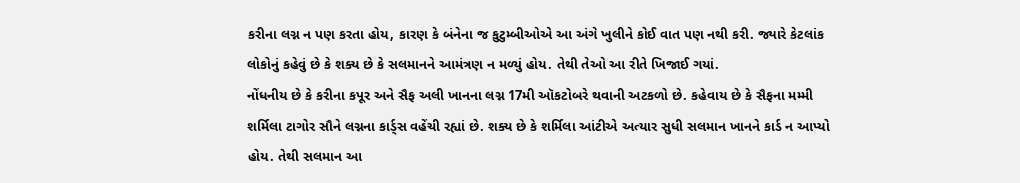કરીના લગ્ન ન પણ કરતા હોય, કારણ કે બંનેના જ કુટુમ્બીઓએ આ અંગે ખુલીને કોઈ વાત પણ નથી કરી. જ્યારે કેટલાંક લોકોનું કહેવું છે કે શક્ય છે કે સલમાનને આમંત્રણ ન મળ્યું હોય. તેથી તેઓ આ રીતે ખિજાઈ ગયાં.
નોંધનીય છે કે કરીના કપૂર અને સૈફ અલી ખાનના લગ્ન 17મી ઑકટોબરે થવાની અટકળો છે. કહેવાય છે કે સૈફના મમ્મી શર્મિલા ટાગોર સૌને લગ્નના કાર્ડ્સ વહેંચી રહ્યાં છે. શક્ય છે કે શર્મિલા આંટીએ અત્યાર સુધી સલમાન ખાનને કાર્ડ ન આપ્યો હોય. તેથી સલમાન આ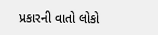પ્રકારની વાતો લોકો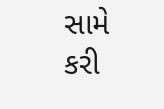સામે કરી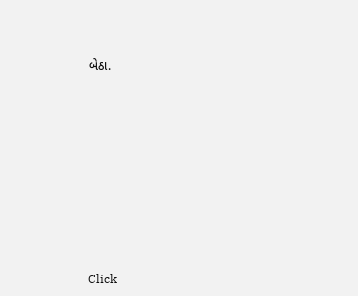બેઠા.












Click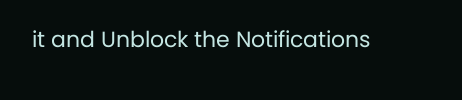it and Unblock the Notifications